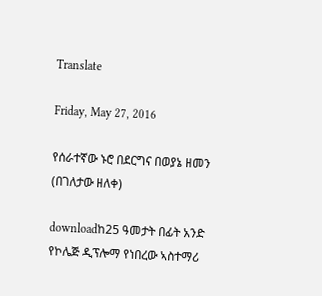Translate

Friday, May 27, 2016

የሰራተኛው ኑሮ በደርግና በወያኔ ዘመን (በገለታው ዘለቀ)

downloadከ25 ዓመታት በፊት አንድ የኮሌጅ ዲፕሎማ የነበረው ኣስተማሪ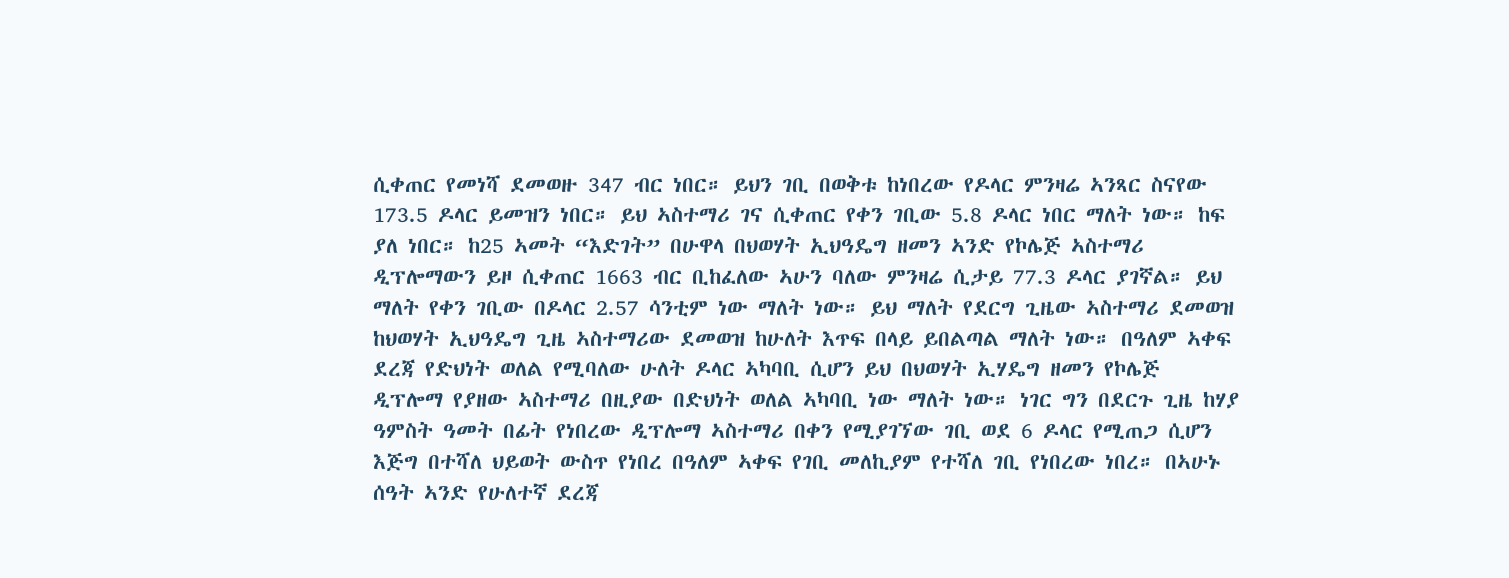ሲቀጠር የመነሻ ደመወዙ 347 ብር ነበር። ይህን ገቢ በወቅቱ ከነበረው የዶላር ምንዛሬ ኣንጻር ስናየው 173.5 ዶላር ይመዝን ነበር። ይህ ኣስተማሪ ገና ሲቀጠር የቀን ገቢው 5.8 ዶላር ነበር ማለት ነው። ከፍ ያለ ነበር። ከ25 ኣመት “እድገት” በሁዋላ በህወሃት ኢህዓዴግ ዘመን ኣንድ የኮሌጅ ኣስተማሪ ዲፕሎማውን ይዞ ሲቀጠር 1663 ብር ቢከፈለው ኣሁን ባለው ምንዛሬ ሲታይ 77.3 ዶላር ያገኛል። ይህ ማለት የቀን ገቢው በዶላር 2.57 ሳንቲም ነው ማለት ነው። ይህ ማለት የደርግ ጊዜው ኣስተማሪ ደመወዝ ከህወሃት ኢህዓዴግ ጊዜ ኣስተማሪው ደመወዝ ከሁለት እጥፍ በላይ ይበልጣል ማለት ነው። በዓለም ኣቀፍ ደረጃ የድህነት ወለል የሚባለው ሁለት ዶላር ኣካባቢ ሲሆን ይህ በህወሃት ኢሃዴግ ዘመን የኮሌጅ ዲፕሎማ የያዘው ኣስተማሪ በዚያው በድህነት ወለል ኣካባቢ ነው ማለት ነው። ነገር ግን በደርጉ ጊዜ ከሃያ ዓምስት ዓመት በፊት የነበረው ዲፕሎማ ኣስተማሪ በቀን የሚያገኘው ገቢ ወደ 6 ዶላር የሚጠጋ ሲሆን እጅግ በተሻለ ህይወት ውስጥ የነበረ በዓለም ኣቀፍ የገቢ መለኪያም የተሻለ ገቢ የነበረው ነበረ። በኣሁኑ ሰዓት ኣንድ የሁለተኛ ደረጃ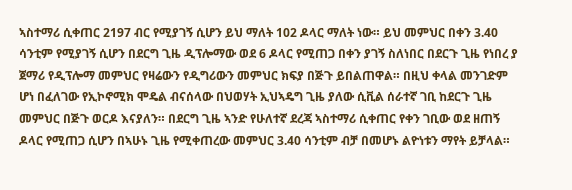ኣስተማሪ ሲቀጠር 2197 ብር የሚያገኝ ሲሆን ይህ ማለት 102 ዶላር ማለት ነው። ይህ መምህር በቀን 3.40 ሳንቲም የሚያገኝ ሲሆን በደርግ ጊዜ ዲፕሎማው ወደ 6 ዶላር የሚጠጋ በቀን ያገኝ ስለነበር በደርጉ ጊዜ የነበረ ያ ጀማሪ የዲፕሎማ መምህር የዛሬውን የዲግሪውን መምህር ክፍያ በጅጉ ይበልጠዋል። በዚህ ቀላል መንገድም ሆነ በፈለገው የኢኮኖሚክ ሞዴል ብናሰላው በህወሃት ኢህኣዴግ ጊዜ ያለው ሲቪል ሰራተኛ ገቢ ከደርጉ ጊዜ መምህር በጅጉ ወርዶ እናያለን። በደርግ ጊዜ ኣንድ የሁለተኛ ደረጃ ኣስተማሪ ሲቀጠር የቀን ገቢው ወደ ዘጠኝ ዶላር የሚጠጋ ሲሆን በኣሁኑ ጊዜ የሚቀጠረው መምህር 3.40 ሳንቲም ብቻ በመሆኑ ልዮነቱን ማየት ይቻላል።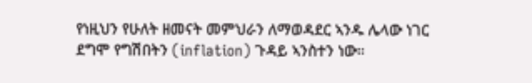የነዚህን የሁለት ዘመናት መምህራን ለማወዳደር ኣንዱ ሌላው ነገር ደግሞ የግሽበትን (inflation) ጉዳይ ኣንስተን ነው።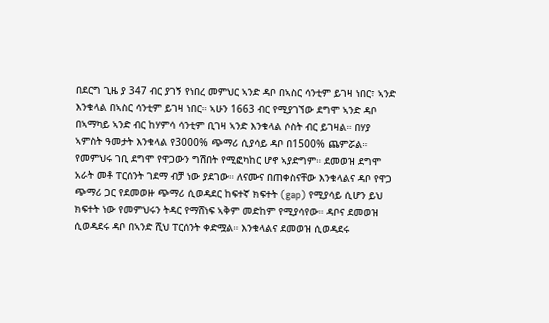በደርግ ጊዜ ያ 347 ብር ያገኝ የነበረ መምህር ኣንድ ዳቦ በኣስር ሳንቲም ይገዛ ነበር፣ ኣንድ እንቁላል በኣስር ሳንቲም ይገዛ ነበር። ኣሁን 1663 ብር የሚያገኘው ደግሞ ኣንድ ዳቦ በኣማካይ ኣንድ ብር ከሃምሳ ሳንቲም ቢገዛ ኣንድ እንቁላል ሶስት ብር ይገዛል። በሃያ ኣምስት ዓመታት እንቁላል የ3000% ጭማሪ ሲያሳይ ዳቦ በ1500% ጨምሯል። የመምህሩ ገቢ ደግሞ የዋጋውን ግሽበት የሚፎካከር ሆኖ ኣያድግም። ደመወዝ ደግሞ አራት መቶ ፐርሰንት ገደማ ብቻ ነው ያደገው። ለናሙና በጠቀስናቸው እንቁላልና ዳቦ የዋጋ ጭማሪ ጋር የደመወዙ ጭማሪ ሲወዳደር ከፍተኛ ክፍተት (gap) የሚያሳይ ሲሆን ይህ ክፍተት ነው የመምህሩን ትዳር የማሸነፍ ኣቅም መድከም የሚያሳየው። ዳቦና ደመወዝ ሲወዳደሩ ዳቦ በኣንድ ሺህ ፐርሰንት ቀድሟል። እንቁላልና ደመወዝ ሲወዳደሩ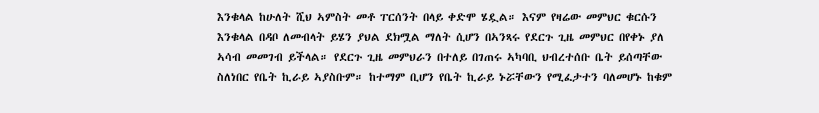እንቁላል ከሁለት ሺህ ኣምስት መቶ ፐርሰንት በላይ ቀድሞ ሄዷል። እናም የዛሬው መምህር ቁርሱን እንቁላል በዳቦ ለመብላት ይሄን ያህል ደክሟል ማለት ሲሆን በኣንጻሩ የደርጉ ጊዜ መምህር በየቀኑ ያለ ኣሳብ መመገብ ይችላል። የደርጉ ጊዜ መምህራን በተለይ በገጠሩ ኣካባቢ ህብረተሰቡ ቤት ይሰጣቸው ስለነበር የቤት ኪራይ ኣያስቡም። ከተማም ቢሆን የቤት ኪራይ ኑሯቸውን የሚፈታተን ባለመሆኑ ከቁም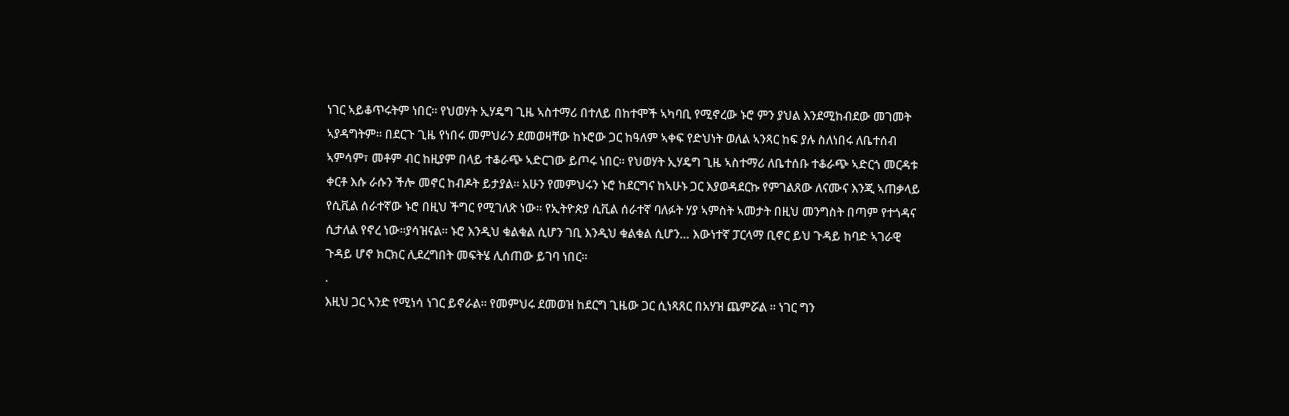ነገር ኣይቆጥሩትም ነበር። የህወሃት ኢሃዴግ ጊዜ ኣስተማሪ በተለይ በከተሞች ኣካባቢ የሚኖረው ኑሮ ምን ያህል እንደሚከብደው መገመት ኣያዳግትም። በደርጉ ጊዜ የነበሩ መምህራን ደመወዛቸው ከኑሮው ጋር ከዓለም ኣቀፍ የድህነት ወለል ኣንጻር ከፍ ያሉ ስለነበሩ ለቤተሰብ ኣምሳም፣ መቶም ብር ከዚያም በላይ ተቆራጭ ኣድርገው ይጦሩ ነበር። የህወሃት ኢሃዴግ ጊዜ ኣስተማሪ ለቤተሰቡ ተቆራጭ ኣድርጎ መርዳቱ ቀርቶ እሱ ራሱን ችሎ መኖር ከብዶት ይታያል። አሁን የመምህሩን ኑሮ ከደርግና ከኣሁኑ ጋር እያወዳደርኩ የምገልጸው ለናሙና እንጂ ኣጠቃላይ የሲቪል ሰራተኛው ኑሮ በዚህ ችግር የሚገለጽ ነው። የኢትዮጵያ ሲቪል ሰራተኛ ባለፉት ሃያ ኣምስት ኣመታት በዚህ መንግስት በጣም የተጎዳና ሲታለል የኖረ ነው።ያሳዝናል። ኑሮ እንዲህ ቁልቁል ሲሆን ገቢ እንዲህ ቁልቁል ሲሆን… እውነተኛ ፓርላማ ቢኖር ይህ ጉዳይ ከባድ ኣገራዊ ጉዳይ ሆኖ ክርክር ሊደረግበት መፍትሄ ሊሰጠው ይገባ ነበር።
.
እዚህ ጋር ኣንድ የሚነሳ ነገር ይኖራል። የመምህሩ ደመወዝ ከደርግ ጊዜው ጋር ሲነጻጸር በአሃዝ ጨምሯል ። ነገር ግን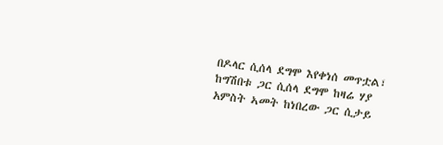በዶላር ሲሰላ ደግሞ እየቀነሰ መጥቷል፣ ከግሽበቱ ጋር ሲሰላ ደግሞ ከዛሬ ሃያ አምስት ኣመት ከነበረው ጋር ሲታይ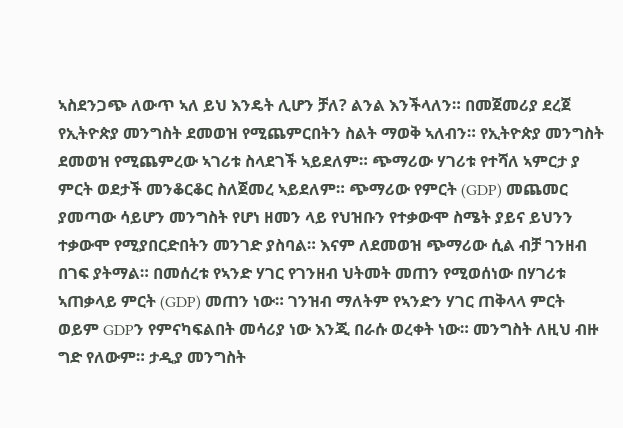ኣስደንጋጭ ለውጥ ኣለ ይህ እንዴት ሊሆን ቻለ? ልንል እንችላለን። በመጀመሪያ ደረጀ የኢትዮጵያ መንግስት ደመወዝ የሚጨምርበትን ስልት ማወቅ ኣለብን። የኢትዮጵያ መንግስት ደመወዝ የሚጨምረው ኣገሪቱ ስላደገች ኣይደለም። ጭማሪው ሃገሪቱ የተሻለ ኣምርታ ያ ምርት ወደታች መንቆርቆር ስለጀመረ ኣይደለም። ጭማሪው የምርት (GDP) መጨመር ያመጣው ሳይሆን መንግስት የሆነ ዘመን ላይ የህዝቡን የተቃውሞ ስሜት ያይና ይህንን ተቃውሞ የሚያበርድበትን መንገድ ያስባል። እናም ለደመወዝ ጭማሪው ሲል ብቻ ገንዘብ በገፍ ያትማል። በመሰረቱ የኣንድ ሃገር የገንዘብ ህትመት መጠን የሚወሰነው በሃገሪቱ ኣጠቃላይ ምርት (GDP) መጠን ነው። ገንዝብ ማለትም የኣንድን ሃገር ጠቅላላ ምርት ወይም GDPን የምናካፍልበት መሳሪያ ነው እንጂ በራሱ ወረቀት ነው። መንግስት ለዚህ ብዙ ግድ የለውም። ታዲያ መንግስት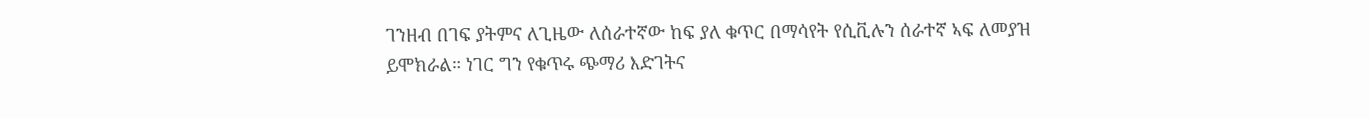ገንዘብ በገፍ ያትምና ለጊዜው ለሰራተኛው ከፍ ያለ ቁጥር በማሳየት የሲቪሉን ሰራተኛ ኣፍ ለመያዝ ይሞክራል። ነገር ግን የቁጥሩ ጭማሪ እድገትና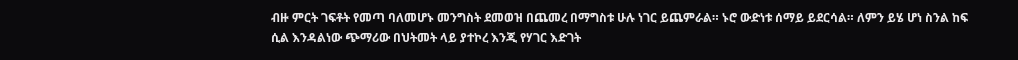ብዙ ምርት ገፍቶት የመጣ ባለመሆኑ መንግስት ደመወዝ በጨመረ በማግስቱ ሁሉ ነገር ይጨምራል። ኑሮ ውድነቱ ሰማይ ይደርሳል። ለምን ይሄ ሆነ ስንል ከፍ ሲል እንዳልነው ጭማሪው በህትመት ላይ ያተኮረ እንጂ የሃገር እድገት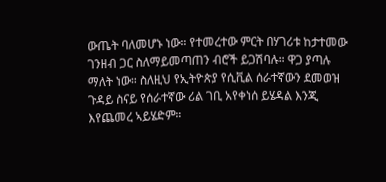ውጤት ባለመሆኑ ነው። የተመረተው ምርት በሃገሪቱ ከታተመው ገንዘብ ጋር ስለማይመጣጠን ብሮች ይጋሽባሉ። ዋጋ ያጣሉ ማለት ነው። ስለዚህ የኢትዮጵያ የሲቪል ሰራተኛውን ደመወዝ ጉዳይ ስናይ የሰራተኛው ሪል ገቢ አየቀነሰ ይሄዳል እንጂ እየጨመረ ኣይሄድም።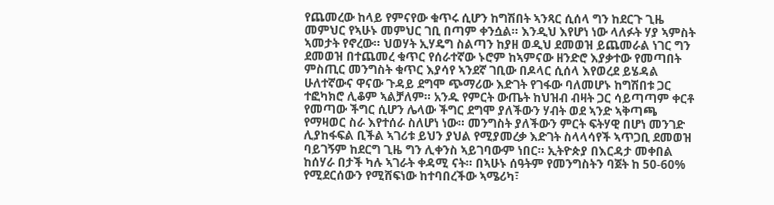የጨመረው ከላይ የምናየው ቁጥሩ ሲሆን ከግሽበት ኣንጻር ሲሰላ ግን ከደርጉ ጊዜ መምህር የኣሁኑ መምህር ገቢ በጣም ቀንሷል። እንዲህ እየሆነ ነው ላለፉት ሃያ ኣምስት ኣመታት የኖረው። ህወሃት ኢሃዴግ ስልጣን ከያዘ ወዲህ ደመወዝ ይጨመራል ነገር ግን ደመወዝ በተጨመረ ቁጥር የሰራተኛው ኑሮም ከኣምናው ዘንድሮ እያቃተው የመጣበት ምስጢር መንግስት ቁጥር እያሳየ ኣንደኛ ገቢው በዶላር ሲሰላ እየወረደ ይሄዳል ሁለተኛውና ዋናው ጉዳይ ደግሞ ጭማሪው እድገት የገፋው ባለመሆኑ ከግሽበቱ ጋር ተፎካክሮ ሊቆም ኣልቻለም። አንዱ የምርት ውጤት ከህዝብ ብዛት ጋር ሳይጣጣም ቀርቶ የመጣው ችግር ሲሆን ሌላው ችግር ደግሞ ያለችውን ሃብት ወደ ኣንድ ኣቅጣጫ የማዛወር ስራ እየተሰራ ስለሆነ ነው። መንግስት ያለችውን ምርት ፍትሃዊ በሆነ መንገድ ሊያከፋፍል ቢችል ኣገሪቱ ይህን ያህል የሚያመረቃ እድገት ስላላሳየች ኣጥጋቢ ደመወዝ ባይገኝም ከደርግ ጊዜ ግን ሊቀንስ ኣይገባውም ነበር። ኢትዮጵያ በእርዳታ መቀበል ከሰሃራ በታች ካሉ ኣገራት ቀዳሚ ናት። በኣሁኑ ሰዓትም የመንግስትን ባጀት ከ 50-60% የሚደርሰውን የሚሸፍነው ከተባበረችው ኣሜሪካ፣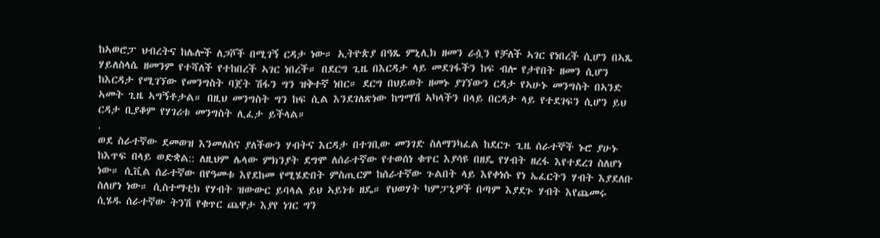ከኣወሮፓ ህብረትና ከሌሎች ለጋሾች በሚገኝ ርዳታ ነው። ኢትዮጵያ በዓጼ ምኒሊክ ዘመን ራሷን የቻለች ኣገር የነበረች ሲሆን በኣጼ ሃይለስላሴ ዘመንም የተሻለች የተከበረች ኣገር ነበረች። በደርግ ጊዜ በእርዳታ ላይ መደገፋችን ከፍ ብሎ የታየበት ዘመን ሲሆን ከእርዳታ የሚገኘው የመንግስት ባጀት ሽፋን ግን ዝቅተኛ ነበር። ደርግ በህይወት ዘመኑ ያገኘውን ርዳታ የኣሁኑ መንግስት በኣንድ ኣመት ጊዜ ኣግኝቶታል። በዚህ መንግስት ግን ከፍ ሲል እንደገለጽነው ከግማሽ ኣካላችን በላይ በርዳታ ላይ የተደገፍን ሲሆን ይህ ርዳታ ቢያቆም የሃገሪቱ መንግስት ሊፈታ ይችላል።
.
ወደ ስራተኛው ደመወዝ እንመለስና ያለችውን ሃብትና እርዳታ በተገቢው መንገድ ስለማንካፈል ከደርጉ ጊዜ ሰራተኞች ኑሮ ያሁኑ ከእጥፍ በላይ ወድቋል:: ለዚህም ሌላው ምክንያት ደግሞ ለሰራተኛው የተወሰነ ቁጥር እያሳዩ በዘዴ የሃብት ዘረፋ እየተደረገ ስለሆነ ነው። ሲቪል ሰራተኛው በየዓመቱ እየደከመ የሚሄድበት ምስጢርም ከሰራተኛው ጉልበት ላይ እየቀነሱ የነ ኤፈርትን ሃብት እያደለቡ ስለሆነ ነው። ሲስተማቲክ የሃብት ዝውውር ይባላል ይህ ኣይነቱ ዘዴ። የህወሃት ካምፓኒዎች በጣም እያደጉ ሃብት እየጨመሩ ሲሄዱ ሰራተኛው ትንሽ የቁጥር ጨዋታ እያየ ነገር ግን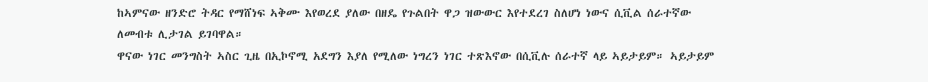ከኣምናው ዘንድሮ ትዳር የማሸነፍ ኣቅሙ እየወረደ ያለው በዘዴ የጉልበት ዋጋ ዝውውር እየተደረገ ስለሆነ ነውና ሲቪል ሰራተኛው ለመብቱ ሊታገል ይገባዋል።
ዋናው ነገር መንግስት ኣስር ጊዜ በኢኮኖሚ አደግን እያለ የሚለው ነግረን ነገር ተጽእኖው በሲቪሉ ሰራተኛ ላይ ኣይታይም። ኣይታይም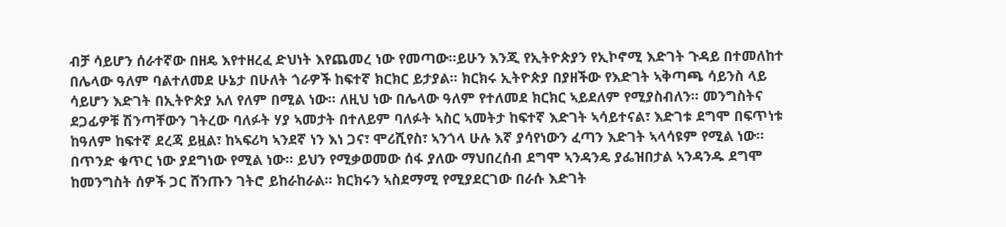ብቻ ሳይሆን ሰራተኛው በዘዴ እየተዘረፈ ድህነት እየጨመረ ነው የመጣው።ይሁን እንጂ የኢትዮጵያን የኢኮኖሚ እድገት ጉዳይ በተመለከተ በሌላው ዓለም ባልተለመደ ሁኔታ በሁለት ጎራዎች ከፍተኛ ክርክር ይታያል። ክርክሩ ኢትዮጵያ በያዘችው የእድገት ኣቅጣጫ ሳይንስ ላይ ሳይሆን እድገት በኢትዮጵያ አለ የለም በሚል ነው። ለዚህ ነው በሌላው ዓለም የተለመደ ክርክር ኣይደለም የሚያስብለን። መንግስትና ደጋፊዎቹ ሽንጣቸውን ገትረው ባለፉት ሃያ ኣመታት በተለይም ባለፉት ኣስር ኣመትታ ከፍተኛ እድገት ኣሳይተናል፣ እድገቱ ደግሞ በፍጥነቱ ከዓለም ከፍተኛ ደረጃ ይዟል፣ ከኣፍሪካ ኣንደኛ ነን እነ ጋና፣ ሞሪሺየስ፣ ኣንጎላ ሁሉ እኛ ያሳየነውን ፈጣን እድገት ኣላሳዩም የሚል ነው። በጥንድ ቁጥር ነው ያደግነው የሚል ነው። ይህን የሚቃወመው ሰፋ ያለው ማህበረሰብ ደግሞ ኣንዳንዴ ያፌዝበታል ኣንዳንዱ ደግሞ ከመንግስት ሰዎች ጋር ሸንጡን ገትሮ ይከራከራል። ክርክሩን ኣስደማሚ የሚያደርገው በራሱ እድገት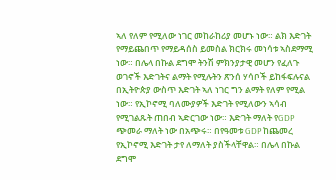ኣለ የለም የሚለው ነገር መከራከሪያ መሆኑ ነው። ልክ እድገት የማይጨበጥ የማይዳሰስ ይመስል ክርክሩ መነሳቱ ኣስደማሚ ነው። በሌላ በኩል ደግሞ ትንሽ ምክንያታዊ መሆን የፈለጉ ወገኖች እድገትና ልማት የሚሉትን ጽንሰ ሃሳቦች ይከፋፍሉናል በኢትዮጵያ ውስጥ እድገት ኣለ ነገር ግን ልማት የለም የሚል ነው። የኢኮኖሚ ባለሙያዎች እድገት የሚለውን ኣሳብ የሚገልጹት ጠበብ ኣድርገው ነው። እድገት ማለት የGDP ጭመራ ማለት ነው በአጭሩ። በየዓመቱ GDP ከጨመረ የኢኮኖሚ እድገት ታየ ለማለት ያስችላቸዋል። በሌላ በኩል ደግሞ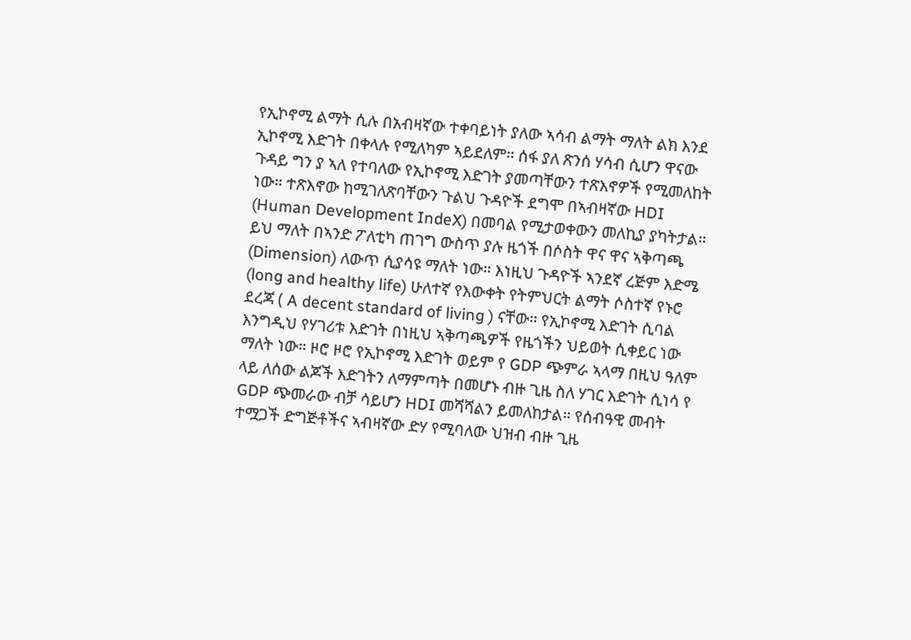የኢኮኖሚ ልማት ሲሉ በአብዛኛው ተቀባይነት ያለው ኣሳብ ልማት ማለት ልክ እንደ ኢኮኖሚ እድገት በቀላሉ የሚለካም ኣይደለም። ሰፋ ያለ ጽንሰ ሃሳብ ሲሆን ዋናው ጉዳይ ግን ያ ኣለ የተባለው የኢኮኖሚ እድገት ያመጣቸውን ተጽእኖዎች የሚመለከት ነው። ተጽእኖው ከሚገለጽባቸውን ጉልህ ጉዳዮች ደግሞ በኣብዛኛው HDI (Human Development IndeX) በመባል የሚታወቀውን መለኪያ ያካትታል። ይህ ማለት በኣንድ ፖለቲካ ጠገግ ውስጥ ያሉ ዜጎች በሶስት ዋና ዋና ኣቅጣጫ (Dimension) ለውጥ ሲያሳዩ ማለት ነው። እነዚህ ጉዳዮች ኣንደኛ ረጅም እድሜ (long and healthy life) ሁለተኛ የእውቀት የትምህርት ልማት ሶስተኛ የኑሮ ደረጃ ( A decent standard of living ) ናቸው። የኢኮኖሚ እድገት ሲባል እንግዲህ የሃገሪቱ እድገት በነዚህ ኣቅጣጫዎች የዜጎችን ህይወት ሲቀይር ነው ማለት ነው። ዞሮ ዞሮ የኢኮኖሚ እድገት ወይም የ GDP ጭምራ ኣላማ በዚህ ዓለም ላይ ለሰው ልጆች እድገትን ለማምጣት በመሆኑ ብዙ ጊዜ ስለ ሃገር እድገት ሲነሳ የ GDP ጭመራው ብቻ ሳይሆን HDI መሻሻልን ይመለከታል። የሰብዓዊ መብት ተሟጋች ድግጅቶችና ኣብዛኛው ድሃ የሚባለው ህዝብ ብዙ ጊዜ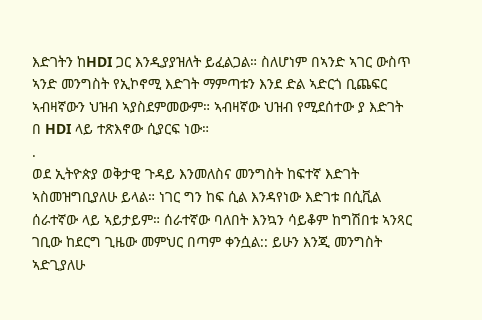እድገትን ከHDI ጋር እንዲያያዝለት ይፈልጋል። ስለሆነም በኣንድ ኣገር ውስጥ ኣንድ መንግስት የኢኮኖሚ እድገት ማምጣቱን እንደ ድል ኣድርጎ ቢጨፍር ኣብዛኛውን ህዝብ ኣያስደምመውም። ኣብዛኛው ህዝብ የሚደሰተው ያ እድገት በ HDI ላይ ተጽእኖው ሲያርፍ ነው።
.
ወደ ኢትዮጵያ ወቅታዊ ጉዳይ እንመለስና መንግስት ከፍተኛ እድገት ኣስመዝግቢያለሁ ይላል። ነገር ግን ከፍ ሲል እንዳየነው እድገቱ በሲቪል ሰራተኛው ላይ ኣይታይም። ሰራተኛው ባለበት እንኳን ሳይቆም ከግሽበቱ ኣንጻር ገቢው ከደርግ ጊዜው መምህር በጣም ቀንሷል:: ይሁን እንጂ መንግስት ኣድጊያለሁ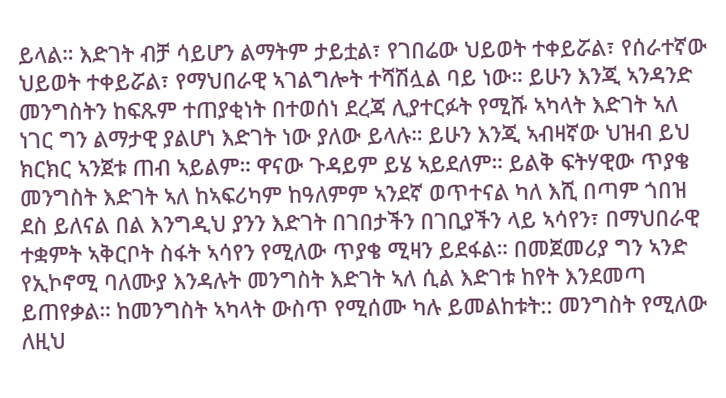ይላል። እድገት ብቻ ሳይሆን ልማትም ታይቷል፣ የገበሬው ህይወት ተቀይሯል፣ የሰራተኛው ህይወት ተቀይሯል፣ የማህበራዊ ኣገልግሎት ተሻሽሏል ባይ ነው። ይሁን እንጂ ኣንዳንድ መንግስትን ከፍጹም ተጠያቂነት በተወሰነ ደረጃ ሊያተርፉት የሚሹ ኣካላት እድገት ኣለ ነገር ግን ልማታዊ ያልሆነ እድገት ነው ያለው ይላሉ። ይሁን እንጂ ኣብዛኛው ህዝብ ይህ ክርክር ኣንጀቱ ጠብ ኣይልም። ዋናው ጉዳይም ይሄ ኣይደለም። ይልቅ ፍትሃዊው ጥያቄ መንግስት እድገት ኣለ ከኣፍሪካም ከዓለምም ኣንደኛ ወጥተናል ካለ እሺ በጣም ጎበዝ ደስ ይለናል በል እንግዲህ ያንን እድገት በገበታችን በገቢያችን ላይ ኣሳየን፣ በማህበራዊ ተቋምት ኣቅርቦት ስፋት ኣሳየን የሚለው ጥያቄ ሚዛን ይደፋል። በመጀመሪያ ግን ኣንድ የኢኮኖሚ ባለሙያ እንዳሉት መንግስት እድገት ኣለ ሲል እድገቱ ከየት እንደመጣ ይጠየቃል። ከመንግስት ኣካላት ውስጥ የሚሰሙ ካሉ ይመልከቱት:: መንግስት የሚለው ለዚህ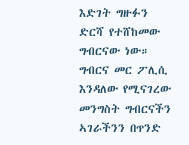እድገት ግዙፉን ድርሻ የተሸከመው ግብርናው ነው። ግብርና መር ፖሊሲ እንዳለው የሚናገረው መንግስት ግብርናችን ኣገራችንን በጥንድ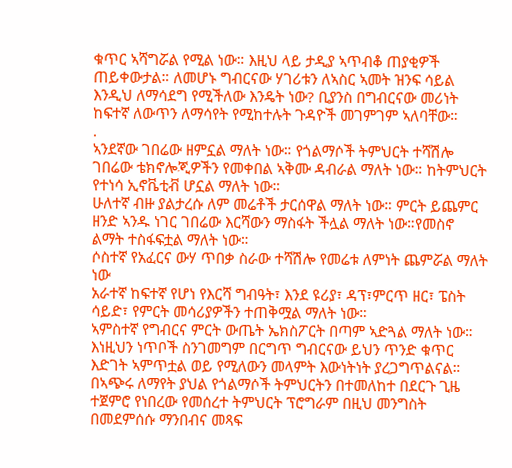ቁጥር ኣሻግሯል የሚል ነው። እዚህ ላይ ታዲያ ኣጥብቆ ጠያቂዎች ጠይቀውታል። ለመሆኑ ግብርናው ሃገሪቱን ለኣስር ኣመት ዝንፍ ሳይል እንዲህ ለማሳደግ የሚችለው እንዴት ነው? ቢያንስ በግብርናው መሪነት ከፍተኛ ለውጥን ለማሳየት የሚከተሉት ጉዳዮች መገምገም ኣለባቸው።
.
ኣንደኛው ገበሬው ዘምኗል ማለት ነው። የጎልማሶች ትምህርት ተሻሽሎ ገበሬው ቴክኖሎጂዎችን የመቀበል ኣቅሙ ዳብራል ማለት ነው። ከትምህርት የተነሳ ኢኖቬቲቭ ሆኗል ማለት ነው።
ሁለተኛ ብዙ ያልታረሱ ለም መሬቶች ታርሰዋል ማለት ነው። ምርት ይጨምር ዘንድ ኣንዱ ነገር ገበሬው እርሻውን ማስፋት ችሏል ማለት ነው።የመስኖ ልማት ተስፋፍቷል ማለት ነው።
ሶስተኛ የአፈርና ውሃ ጥበቃ ስራው ተሻሽሎ የመሬቱ ለምነት ጨምሯል ማለት ነው
አራተኛ ከፍተኛ የሆነ የእርሻ ግብዓት፣ እንደ ዩሪያ፣ ዳፕ፣ምርጥ ዘር፣ ፔስት ሳይድ፣ የምርት መሳሪያዎችን ተጠቅሟል ማለት ነው።
ኣምስተኛ የግብርና ምርት ውጤት ኤክስፖርት በጣም ኣድጓል ማለት ነው።
እነዚህን ነጥቦች ስንገመግም በርግጥ ግብርናው ይህን ጥንድ ቁጥር እድገት ኣምጥቷል ወይ የሚለውን መላምት እውነትነት ያረጋግጥልናል። በኣጭሩ ለማየት ያህል የጎልማሶች ትምህርትን በተመለከተ በደርጉ ጊዜ ተጀምሮ የነበረው የመሰረተ ትምህርት ፕሮግራም በዚህ መንግስት በመደምሰሱ ማንበብና መጻፍ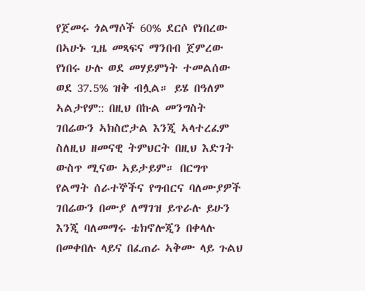የጀመሩ ጎልማሶች 60% ደርሶ የነበረው በኣሁኑ ጊዜ መጻፍና ማንበብ ጀምረው የነበሩ ሁሉ ወደ መሃይምነት ተመልሰው ወደ 37.5% ዝቅ ብሏል። ይሄ በዓለም ኣልታየም:: በዚህ በኩል መንግስት ገበሬውን ኣክስሮታል እንጂ ኣላተረፈም ስለዚህ ዘመናዊ ትምህርት በዚህ እድገት ውስጥ ሚናው ኣይታይም። በርግጥ የልማት ሰራተኞችና የግብርና ባለሙያዎች ገበሬውን በሙያ ለማገዝ ይጥራሉ ይሁን እንጂ ባለመማሩ ቴክኖሎጂን በቀላሉ በመቀበሉ ላይና በፈጠራ ኣቅሙ ላይ ጉልህ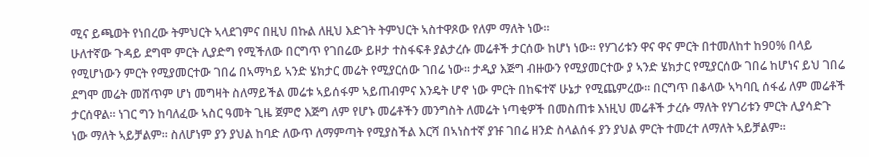ሚና ይጫወት የነበረው ትምህርት ኣላደገምና በዚህ በኩል ለዚህ እድገት ትምህርት ኣስተዋጾው የለም ማለት ነው።
ሁለተኛው ጉዳይ ደግሞ ምርት ሊያድግ የሚችለው በርግጥ የገበሬው ይዞታ ተስፋፍቶ ያልታረሱ መሬቶች ታርሰው ከሆነ ነው። የሃገሪቱን ዋና ዋና ምርት በተመለከተ ከ90% በላይ የሚሆነውን ምርት የሚያመርተው ገበሬ በኣማካይ ኣንድ ሄክታር መሬት የሚያርሰው ገበሬ ነው። ታዲያ እጅግ ብዙውን የሚያመርተው ያ ኣንድ ሄክታር የሚያርሰው ገበሬ ከሆነና ይህ ገበሬ ደግሞ መሬት መሸጥም ሆነ መግዛት ስለማይችል መሬቱ ኣይሰፋም ኣይጠብምና እንዴት ሆኖ ነው ምርት በከፍተኛ ሁኔታ የሚጨምረው። በርግጥ በቆላው ኣካባቢ ሰፋፊ ለም መሬቶች ታርሰዋል። ነገር ግን ከባለፈው ኣስር ዓመት ጊዜ ጀምሮ እጅግ ለም የሆኑ መሬቶችን መንግስት ለመሬት ነጣቂዎች በመስጠቱ እነዚህ መሬቶች ታረሱ ማለት የሃገሪቱን ምርት ሊያሳድጉ ነው ማለት ኣይቻልም። ስለሆነም ያን ያህል ከባድ ለውጥ ለማምጣት የሚያስችል እርሻ በኣነስተኛ ያዡ ገበሬ ዘንድ ስላልሰፋ ያን ያህል ምርት ተመረተ ለማለት ኣይቻልም።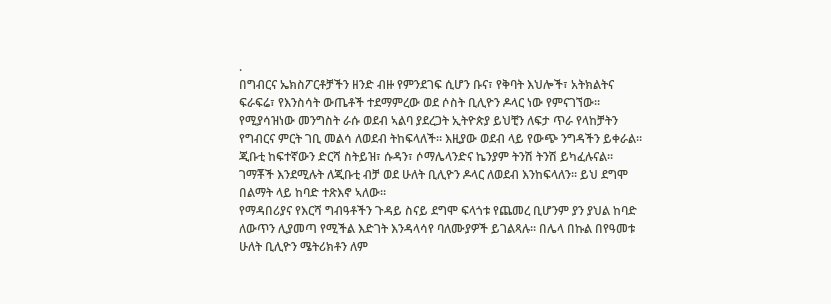.
በግብርና ኤክስፖርቶቻችን ዘንድ ብዙ የምንደገፍ ሲሆን ቡና፣ የቅባት እህሎች፣ አትክልትና ፍራፍሬ፣ የእንስሳት ውጤቶች ተደማምረው ወደ ሶስት ቢሊዮን ዶላር ነው የምናገኘው። የሚያሳዝነው መንግስት ራሱ ወደብ ኣልባ ያደረጋት ኢትዮጵያ ይህቺን ለፍታ ጥራ የላከቻትን የግብርና ምርት ገቢ መልሳ ለወደብ ትከፍላለች። እዚያው ወደብ ላይ የውጭ ንግዳችን ይቀራል። ጂቡቲ ከፍተኛውን ድርሻ ስትይዝ፣ ሱዳን፣ ሶማሌላንድና ኬንያም ትንሽ ትንሽ ይካፈሉናል። ገማቾች እንደሚሉት ለጂቡቲ ብቻ ወደ ሁለት ቢሊዮን ዶላር ለወደብ እንከፍላለን። ይህ ደግሞ በልማት ላይ ከባድ ተጽእኖ ኣለው።
የማዳበሪያና የእርሻ ግብዓቶችን ጉዳይ ስናይ ደግሞ ፍላጎቱ የጨመረ ቢሆንም ያን ያህል ከባድ ለውጥን ሊያመጣ የሚችል እድገት እንዳላሳየ ባለሙያዎች ይገልጻሉ። በሌላ በኩል በየዓመቱ ሁለት ቢሊዮን ሜትሪክቶን ለም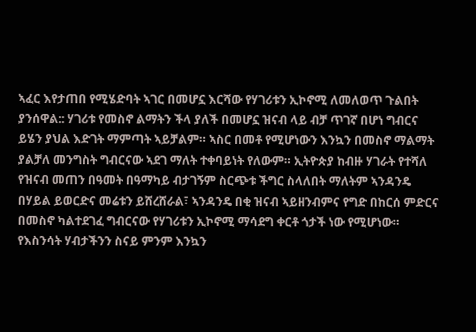ኣፈር እየታጠበ የሚሄድባት ኣገር በመሆኗ እርሻው የሃገሪቱን ኢኮኖሚ ለመለወጥ ጉልበት ያንሰዋል:: ሃገሪቱ የመስኖ ልማትን ችላ ያለች በመሆኗ ዝናብ ላይ ብቻ ጥገኛ በሆነ ግብርና ይሄን ያህል እድገት ማምጣት ኣይቻልም። ኣስር በመቶ የሚሆነውን እንኳን በመስኖ ማልማት ያልቻለ መንግስት ግብርናው ኣደገ ማለት ተቀባይነት የለውም። ኢትዮጵያ ከብዙ ሃገራት የተሻለ የዝናብ መጠን በዓመት በዓማካይ ብታገኝም ስርጭቱ ችግር ስላለበት ማለትም ኣንዳንዴ በሃይል ይወርድና መሬቱን ይሸረሸራል፣ ኣንዳንዴ በቂ ዝናብ ኣይዘንብምና የግድ በከርሰ ምድርና በመስኖ ካልተደገፈ ግብርናው የሃገሪቱን ኢኮኖሚ ማሳደግ ቀርቶ ጎታች ነው የሚሆነው። የእስንሳት ሃብታችንን ስናይ ምንም እንኳን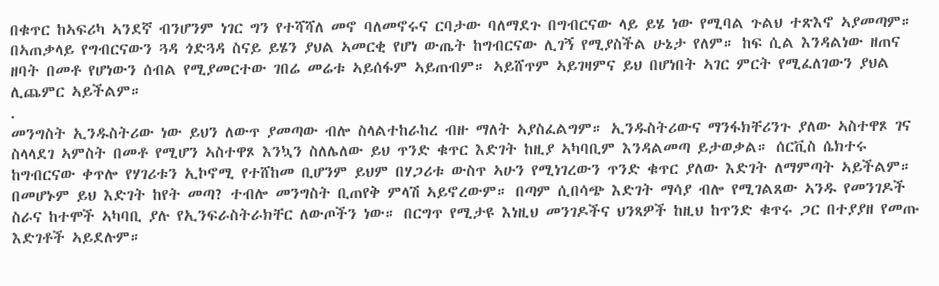በቁጥር ከኣፍሪካ ኣንደኛ ብንሆንም ነገር ግን የተሻሻለ መኖ ባለመኖሩና ርባታው ባለማደጉ በግብርናው ላይ ይሄ ነው የሚባል ጉልህ ተጽእኖ ኣያመጣም። በኣጠቃላይ የግብርናውን ጓዳ ጎድጓዳ ስናይ ይሄን ያህል ኣመርቂ የሆነ ውጤት ከግብርናው ሊገኝ የሚያስችል ሁኔታ የለም። ከፍ ሲል እንዳልነው ዘጠና ዘባት በመቶ የሆነውን ሰብል የሚያመርተው ገበሬ መሬቱ ኣይሰፋም ኣይጠብም። ኣይሸጥም ኣይገዛምና ይህ በሆነበት ኣገር ምርት የሚፈለገውን ያህል ሊጨምር ኣይችልም።
.
መንግስት ኢንዱስትሪው ነው ይህን ለውጥ ያመጣው ብሎ ስላልተከራከረ ብዙ ማለት ኣያስፈልግም። ኢንዱስትሪውና ማንፋክቸሪንጉ ያለው ኣስተዋጾ ገና ስላላደገ ኣምስት በመቶ የሚሆን ኣስተዋጾ እንኳን ስለሌለው ይህ ጥንድ ቁጥር እድገት ከዚያ ኣካባቢም እንዳልመጣ ይታወቃል። ሰርቪስ ሴክተሩ ከግብርናው ቀጥሎ የሃገሪቱን ኢኮኖሚ የተሸከመ ቢሆንም ይህም በሃጋሪቱ ውስጥ ኣሁን የሚነገረውን ጥንድ ቁጥር ያለው እድገት ለማምጣት ኣይችልም። በመሆኑም ይህ እድገት ከየት መጣ? ተብሎ መንግስት ቢጠየቅ ምላሽ ኣይኖረውም። በጣም ሲበሳጭ እድገት ማሳያ ብሎ የሚገልጸው ኣንዱ የመንገዶች ስራና ከተሞች ኣካባቢ ያሉ የኢንፍራስትራክቸር ለውጦችን ነው። በርግጥ የሚታዩ እነዚህ መንገዶችና ህንጻዎች ከዚህ ከጥንድ ቁጥሩ ጋር በተያያዘ የመጡ እድገቶች ኣይደሉም።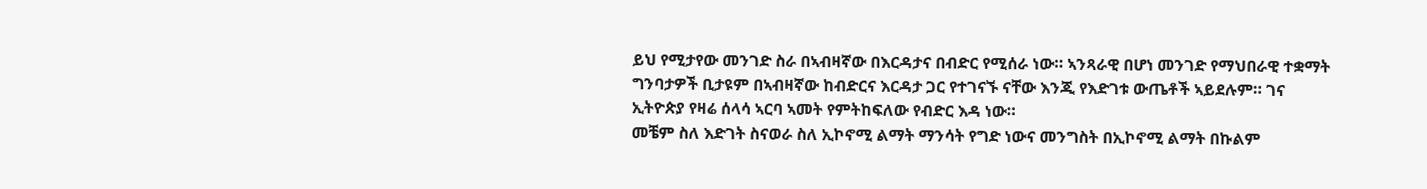ይህ የሚታየው መንገድ ስራ በኣብዛኛው በእርዳታና በብድር የሚሰራ ነው። ኣንጻራዊ በሆነ መንገድ የማህበራዊ ተቋማት ግንባታዎች ቢታዩም በኣብዛኛው ከብድርና እርዳታ ጋር የተገናኙ ናቸው እንጂ የእድገቱ ውጤቶች ኣይደሉም። ገና ኢትዮጵያ የዛሬ ሰላሳ ኣርባ ኣመት የምትከፍለው የብድር እዳ ነው።
መቼም ስለ እድገት ስናወራ ስለ ኢኮኖሚ ልማት ማንሳት የግድ ነውና መንግስት በኢኮኖሚ ልማት በኩልም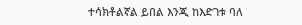ተሳክቶልኛል ይበል እንጂ ከእድገቱ ባለ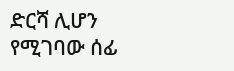ድርሻ ሊሆን የሚገባው ሰፊ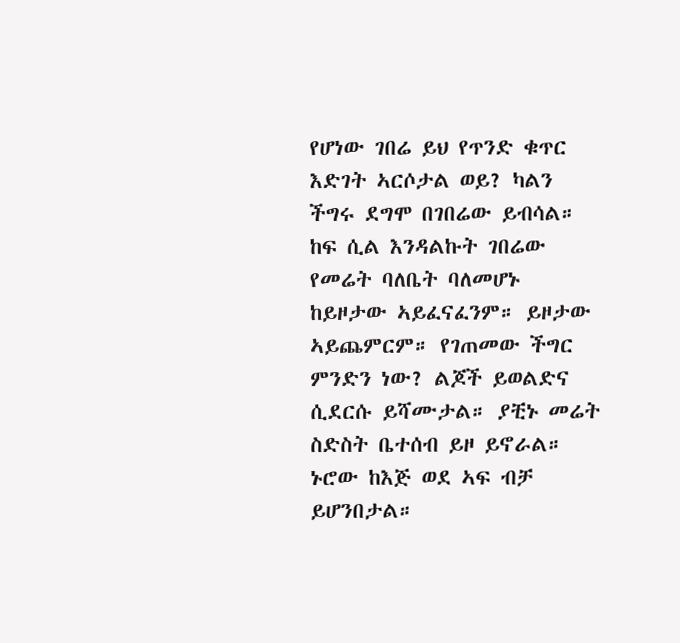የሆነው ገበሬ ይህ የጥንድ ቁጥር እድገት ኣርሶታል ወይ? ካልን ችግሩ ደግሞ በገበሬው ይብሳል። ከፍ ሲል እንዳልኩት ገበሬው የመሬት ባለቤት ባለመሆኑ ከይዞታው ኣይፈናፈንም። ይዞታው ኣይጨምርም። የገጠመው ችግር ምንድን ነው? ልጆች ይወልድና ሲደርሱ ይሻሙታል። ያቺኑ መሬት ስድስት ቤተሰብ ይዞ ይኖራል። ኑሮው ከእጅ ወደ ኣፍ ብቻ ይሆንበታል።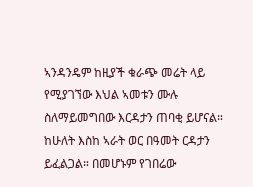ኣንዳንዴም ከዚያች ቁራጭ መሬት ላይ የሚያገኘው እህል ኣመቱን ሙሉ ስለማይመግበው እርዳታን ጠባቂ ይሆናል። ከሁለት እስከ ኣራት ወር በዓመት ርዳታን ይፈልጋል። በመሆኑም የገበሬው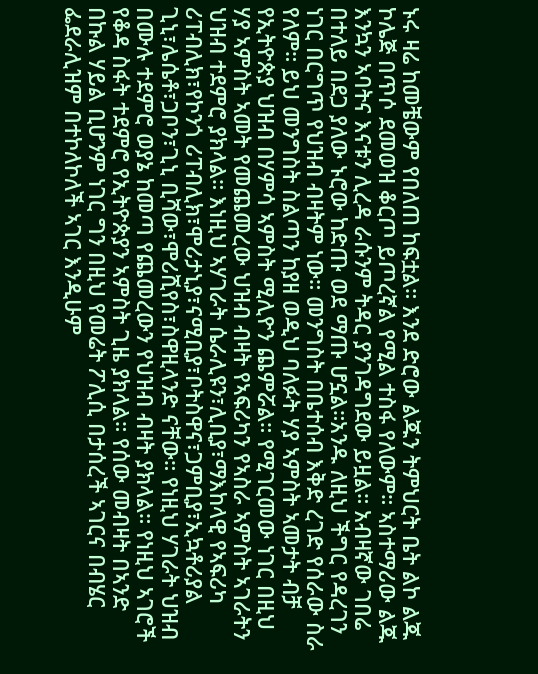ኑሩ ዛሬ ከመቼውም የበለጠ ከፍቷል። እንደ ድሮው ልጁን ትምህርት ቤት ልኮ ልጁ ኮሌጅ በጥሶ ደመወዝ ቆርጦ ይጦረኛል የሚል ተስፋ የለውም። ኣስተማሪው ልጁ እንኳን ኣባትና እናቱን ሊረዳ ራሱንም ትዳር ያንገዳግደው ይዟል። አብዛኛው ገበሬ በተለይ በደጋ ያለው ኑሮው ከድጡ ወደ ማጡ ሆኗል።አንዱ ለዚህ ችግር የዳረገን ነገር በርግጥ የህዝብ ብዛትም ነው። መንግስት በቤተሰብ እቅድ ረገድ የሰራው ስራ የለም። ይህ መንግስት ስልጣን ከያዘ ወዲህ ባለፉት ሃያ ኣምስት ኣመታት ብቻ የኢትዮጵያ ህዝብ በሃምሳ ኣምስት ሚሊዮን ጨምሯል። የሚገርመው ነገር በዚህ ሃያ ኣምስት ኣመት የመጨመረው ህዝብ ብዛት የኣፍሪካን የኣስራ ኣምስት ኣገራትን ህዝብ ተደምሮ ያክላል። እነዚህ ኣሃገራት ሴራሊዩን፣ሊቢያ፣ማእከላዊ የኣፍሪካ ሪፐብሊክ፣የኮንጎ ሪፐብሊክ፣ሞሪታኒያ፣ናሚቢያ፣ቦትስዋና፣ጋምቢያ፣ኢኳቶሪያል ጊኒ፣ሌሴቶ፣ጋቦን፣ጊኒ ቢሻው፣ሞሪሺየስ፣ስዋዚላንድ ናቸው። የነዚህ ሃገራት ህዝብ በሙሉ ተደምሮ ወያኔ ከመጣ የጨመረውን የህዝብ ብዛት ያክላል። የነዚህ ኣገሮች የቆዳ ስፋት ተደምሮ የኢትዮጵያን ኣምስት ጊዜ ያክላል። የሰው መብዛት በኣንድ በኩል ሃይል ቢሆንም ነገር ግን በዚህ የመሬት ፖሊሲ በታሰረች ኣገርና በብሄር ፌደራሊዝም በተኮለኮለች ኣገር እንዲሁም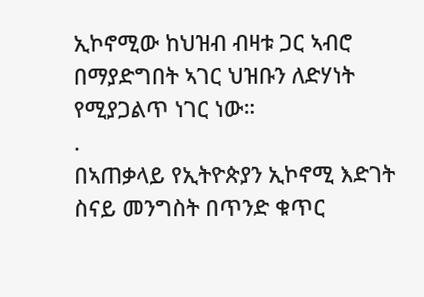ኢኮኖሚው ከህዝብ ብዛቱ ጋር ኣብሮ በማያድግበት ኣገር ህዝቡን ለድሃነት የሚያጋልጥ ነገር ነው።
.
በኣጠቃላይ የኢትዮጵያን ኢኮኖሚ እድገት ስናይ መንግስት በጥንድ ቁጥር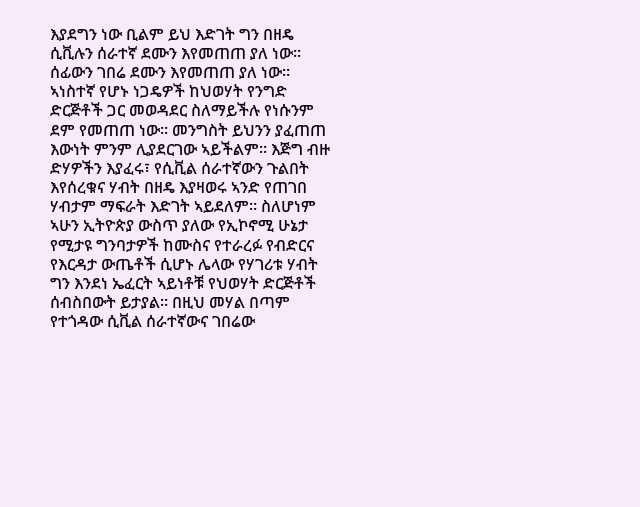እያደግን ነው ቢልም ይህ እድገት ግን በዘዴ ሲቪሉን ሰራተኛ ደሙን እየመጠጠ ያለ ነው። ሰፊውን ገበሬ ደሙን እየመጠጠ ያለ ነው። ኣነስተኛ የሆኑ ነጋዴዎች ከህወሃት የንግድ ድርጅቶች ጋር መወዳደር ስለማይችሉ የነሱንም ደም የመጠጠ ነው። መንግስት ይህንን ያፈጠጠ እውነት ምንም ሊያደርገው ኣይችልም። እጅግ ብዙ ድሃዎችን እያፈሩ፣ የሲቪል ሰራተኛውን ጉልበት እየሰረቁና ሃብት በዘዴ እያዛወሩ ኣንድ የጠገበ ሃብታም ማፍራት እድገት ኣይደለም። ስለሆነም ኣሁን ኢትዮጵያ ውስጥ ያለው የኢኮኖሚ ሁኔታ የሚታዩ ግንባታዎች ከሙስና የተራረፉ የብድርና የእርዳታ ውጤቶች ሲሆኑ ሌላው የሃገሪቱ ሃብት ግን እንደነ ኤፈርት ኣይነቶቹ የህወሃት ድርጅቶች ሰብስበውት ይታያል። በዚህ መሃል በጣም የተጎዳው ሲቪል ሰራተኛውና ገበሬው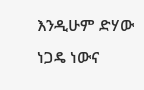እንዲሁም ድሃው ነጋዴ ነውና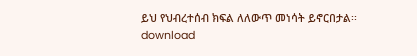ይህ የህብረተሰብ ክፍል ለለውጥ መነሳት ይኖርበታል፡፡
download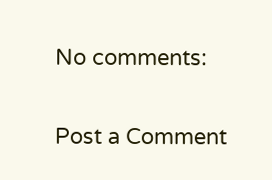No comments:

Post a Comment